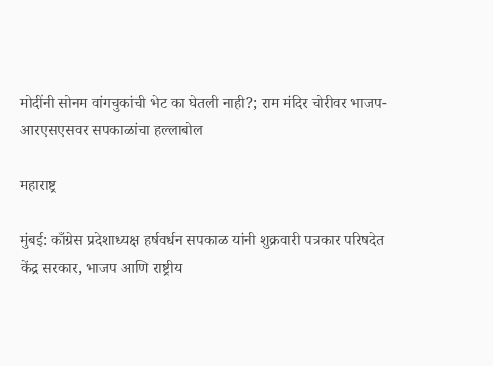मोदींनी सोनम वांगचुकांची भेट का घेतली नाही?; राम मंदिर चोरीवर भाजप-आरएसएसवर सपकाळांचा हल्लाबोल

महाराष्ट्र

मुंबई: काँग्रेस प्रदेशाध्यक्ष हर्षवर्धन सपकाळ यांनी शुक्रवारी पत्रकार परिषदेत केंद्र सरकार, भाजप आणि राष्ट्रीय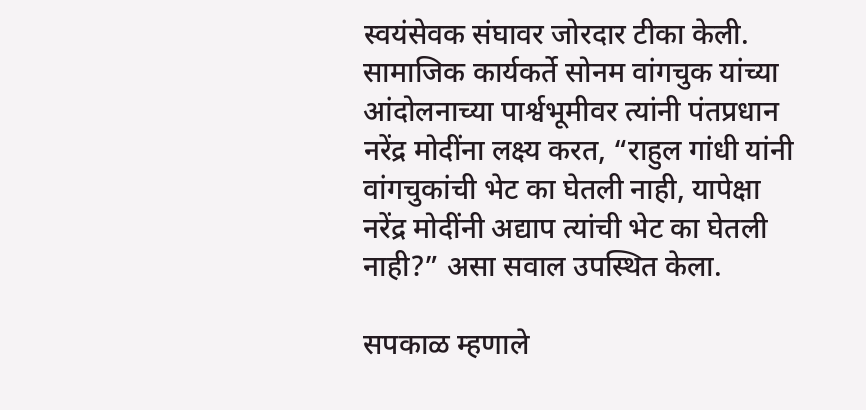स्वयंसेवक संघावर जोरदार टीका केली. सामाजिक कार्यकर्ते सोनम वांगचुक यांच्या आंदोलनाच्या पार्श्वभूमीवर त्यांनी पंतप्रधान नरेंद्र मोदींना लक्ष्य करत, “राहुल गांधी यांनी वांगचुकांची भेट का घेतली नाही, यापेक्षा नरेंद्र मोदींनी अद्याप त्यांची भेट का घेतली नाही?” असा सवाल उपस्थित केला.

सपकाळ म्हणाले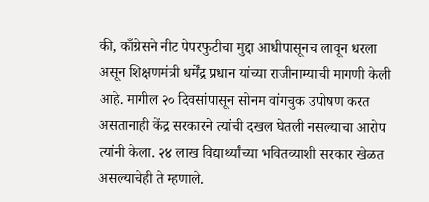की, काँग्रेसने नीट पेपरफुटीचा मुद्दा आधीपासूनच लावून धरला असून शिक्षणमंत्री धर्मेंद्र प्रधान यांच्या राजीनाम्याची मागणी केली आहे. मागील २० दिवसांपासून सोनम वांगचुक उपोषण करत असतानाही केंद्र सरकारने त्यांची दखल घेतली नसल्याचा आरोप त्यांनी केला. २४ लाख विद्यार्थ्यांच्या भवितव्याशी सरकार खेळत असल्याचेही ते म्हणाले.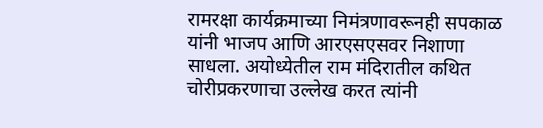रामरक्षा कार्यक्रमाच्या निमंत्रणावरूनही सपकाळ यांनी भाजप आणि आरएसएसवर निशाणा साधला. अयोध्येतील राम मंदिरातील कथित चोरीप्रकरणाचा उल्लेख करत त्यांनी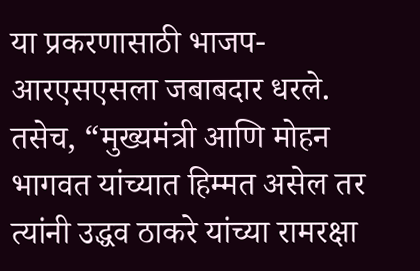या प्रकरणासाठी भाजप-आरएसएसला जबाबदार धरले. तसेच, “मुख्यमंत्री आणि मोहन भागवत यांच्यात हिम्मत असेल तर त्यांनी उद्धव ठाकरे यांच्या रामरक्षा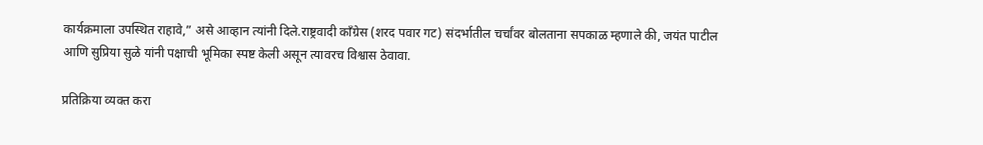कार्यक्रमाला उपस्थित राहावे,” असे आव्हान त्यांनी दिले.राष्ट्रवादी काँग्रेस (शरद पवार गट) संदर्भातील चर्चांवर बोलताना सपकाळ म्हणाले की, जयंत पाटील आणि सुप्रिया सुळे यांनी पक्षाची भूमिका स्पष्ट केली असून त्यावरच विश्वास ठेवावा.

प्रतिक्रिया व्यक्त करा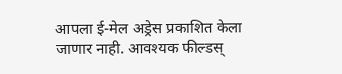आपला ई-मेल अड्रेस प्रकाशित केला जाणार नाही. आवश्यक फील्डस्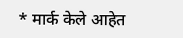* मार्क केले आहेत